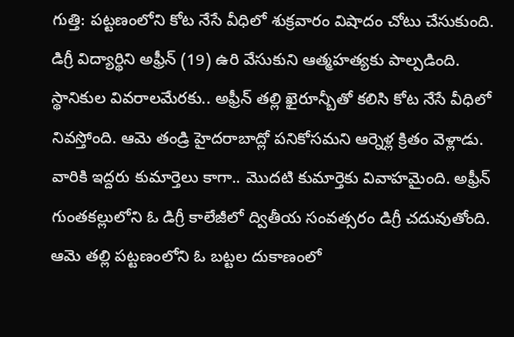గుత్తి: పట్టణంలోని కోట నేసే వీధిలో శుక్రవారం విషాదం చోటు చేసుకుంది. డిగ్రీ విద్యార్థిని అఫ్రీన్ (19) ఉరి వేసుకుని ఆత్మహత్యకు పాల్పడింది. స్థానికుల వివరాలమేరకు.. అఫ్రీన్ తల్లి ఖైరూన్బీతో కలిసి కోట నేసే వీధిలో నివస్తోంది. ఆమె తండ్రి హైదరాబాద్లో పనికోసమని ఆర్నెళ్ల క్రితం వెళ్లాడు. వారికి ఇద్దరు కుమార్తెలు కాగా.. మొదటి కుమార్తెకు వివాహమైంది. అఫ్రీన్ గుంతకల్లులోని ఓ డిగ్రీ కాలేజీలో ద్వితీయ సంవత్సరం డిగ్రీ చదువుతోంది. ఆమె తల్లి పట్టణంలోని ఓ బట్టల దుకాణంలో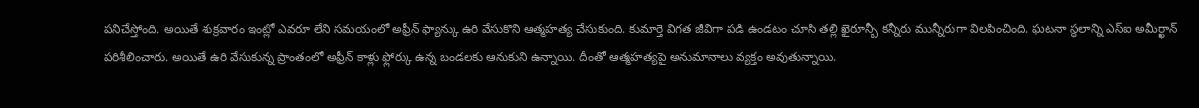పనిచేస్తోంది. అయితే శుక్రవారం ఇంట్లో ఎవరూ లేని సమయంలో అఫ్రీన్ ఫ్యాన్కు ఉరి వేసుకొని ఆత్మహత్య చేసుకుంది. కుమార్తె విగత జీవిగా పడి ఉండటం చూసి తల్లి ఖైరూన్బీ కన్నీరు మున్నీరుగా విలపించింది. ఘటనా స్థలాన్ని ఎస్ఐ అమీర్ఖాన్ పరిశీలించారు. అయితే ఉరి వేసుకున్న ప్రాంతంలో అఫ్రీన్ కాళ్లు ఫ్లోర్కు ఉన్న బండలకు ఆనుకుని ఉన్నాయి. దీంతో ఆత్మహత్యపై అనుమానాలు వ్యక్తం అవుతున్నాయి.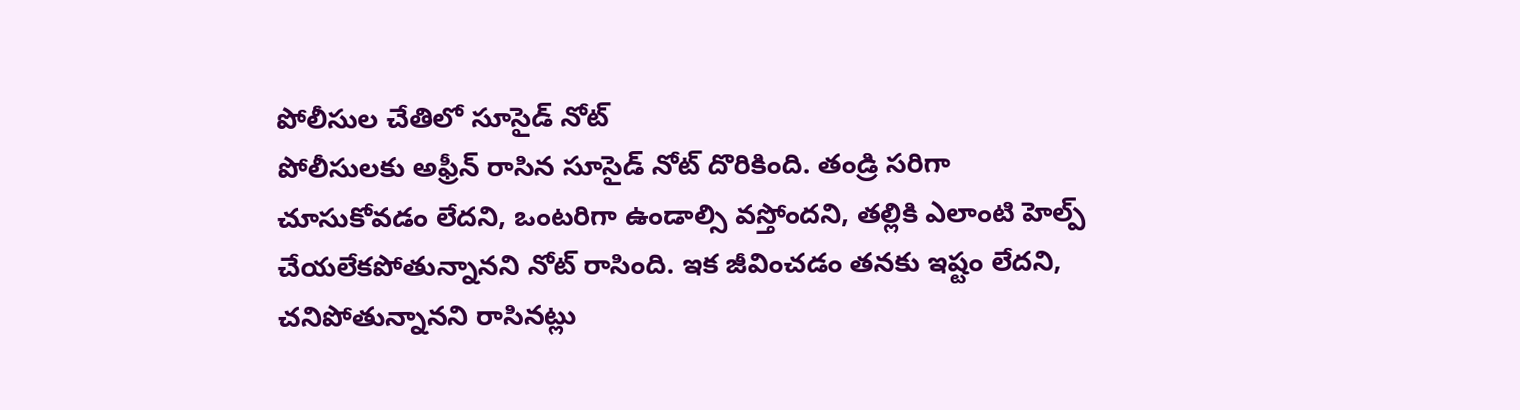పోలీసుల చేతిలో సూసైడ్ నోట్
పోలీసులకు అఫ్రీన్ రాసిన సూసైడ్ నోట్ దొరికింది. తండ్రి సరిగా చూసుకోవడం లేదని, ఒంటరిగా ఉండాల్సి వస్తోందని, తల్లికి ఎలాంటి హెల్ప్ చేయలేకపోతున్నానని నోట్ రాసింది. ఇక జీవించడం తనకు ఇష్టం లేదని, చనిపోతున్నానని రాసినట్లు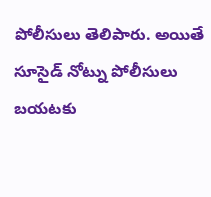పోలీసులు తెలిపారు. అయితే సూసైడ్ నోట్ను పోలీసులు బయటకు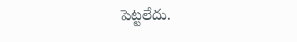పెట్టలేదు.